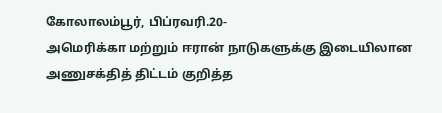கோலாலம்பூர், பிப்ரவரி.20-
அமெரிக்கா மற்றும் ஈரான் நாடுகளுக்கு இடையிலான அணுசக்தித் திட்டம் குறித்த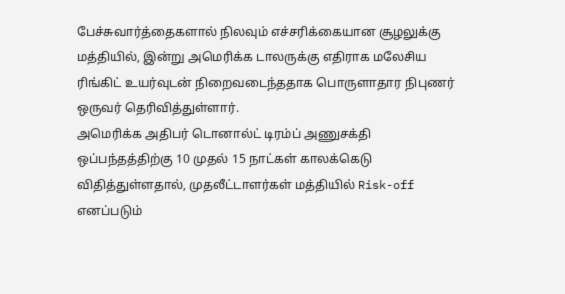பேச்சுவார்த்தைகளால் நிலவும் எச்சரிக்கையான சூழலுக்கு மத்தியில், இன்று அமெரிக்க டாலருக்கு எதிராக மலேசிய ரிங்கிட் உயர்வுடன் நிறைவடைந்ததாக பொருளாதார நிபுணர் ஒருவர் தெரிவித்துள்ளார்.
அமெரிக்க அதிபர் டொனால்ட் டிரம்ப் அணுசக்தி ஒப்பந்தத்திற்கு 10 முதல் 15 நாட்கள் காலக்கெடு விதித்துள்ளதால், முதலீட்டாளர்கள் மத்தியில் Risk-off எனப்படும்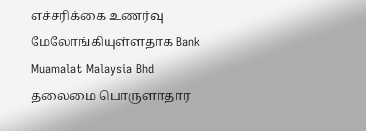எச்சரிக்கை உணர்வு மேலோங்கியுள்ளதாக Bank Muamalat Malaysia Bhd தலைமை பொருளாதார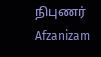நிபுணர் Afzanizam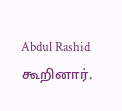Abdul Rashid கூறினார்.